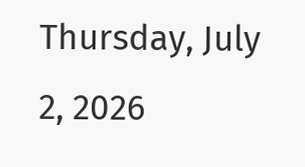Thursday, July 2, 2026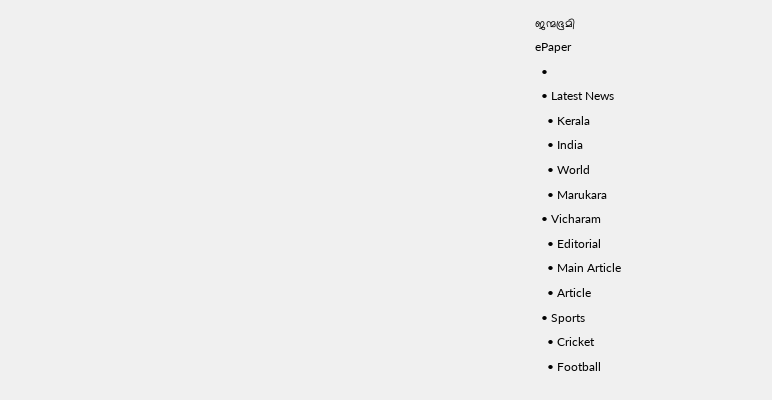ജന്മഭൂമി
ePaper
  •
  • Latest News
    • Kerala
    • India
    • World
    • Marukara
  • Vicharam
    • Editorial
    • Main Article
    • Article
  • Sports
    • Cricket
    • Football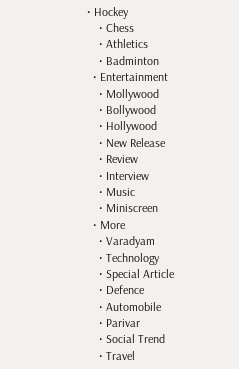• Hockey
    • Chess
    • Athletics
    • Badminton
  • Entertainment
    • Mollywood
    • Bollywood
    • Hollywood
    • New Release
    • Review
    • Interview
    • Music
    • Miniscreen
  • More
    • Varadyam
    • Technology
    • Special Article
    • Defence
    • Automobile
    • Parivar
    • Social Trend
    • Travel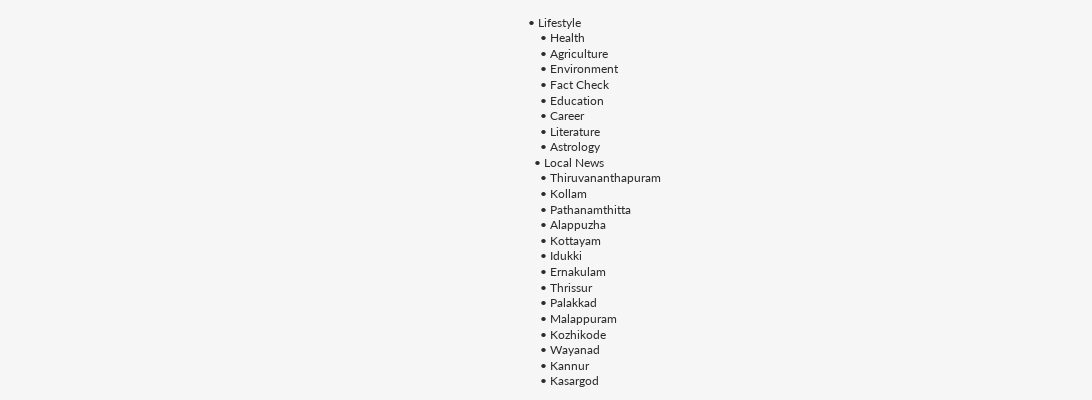• Lifestyle
    • Health
    • Agriculture
    • Environment
    • Fact Check
    • Education
    • Career
    • Literature
    • Astrology
  • Local News
    • Thiruvananthapuram
    • Kollam
    • Pathanamthitta
    • Alappuzha
    • Kottayam
    • Idukki
    • Ernakulam
    • Thrissur
    • Palakkad
    • Malappuram
    • Kozhikode
    • Wayanad
    • Kannur
    • Kasargod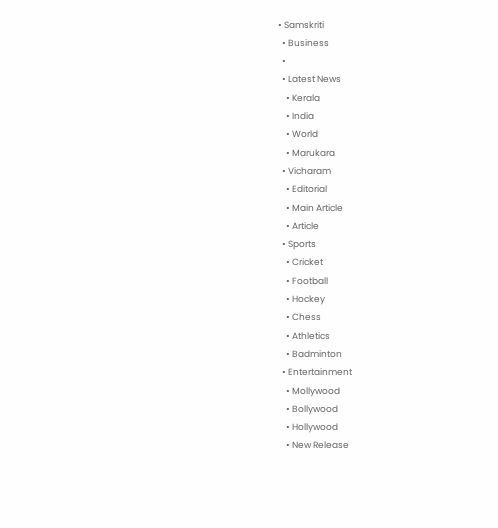• Samskriti
  • Business
  •
  • Latest News
    • Kerala
    • India
    • World
    • Marukara
  • Vicharam
    • Editorial
    • Main Article
    • Article
  • Sports
    • Cricket
    • Football
    • Hockey
    • Chess
    • Athletics
    • Badminton
  • Entertainment
    • Mollywood
    • Bollywood
    • Hollywood
    • New Release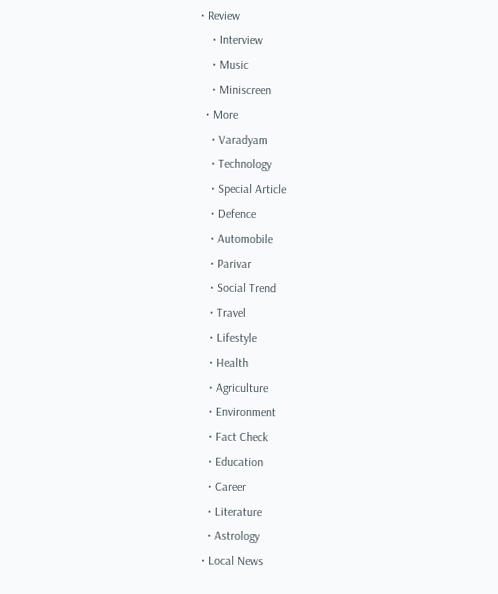• Review
    • Interview
    • Music
    • Miniscreen
  • More
    • Varadyam
    • Technology
    • Special Article
    • Defence
    • Automobile
    • Parivar
    • Social Trend
    • Travel
    • Lifestyle
    • Health
    • Agriculture
    • Environment
    • Fact Check
    • Education
    • Career
    • Literature
    • Astrology
  • Local News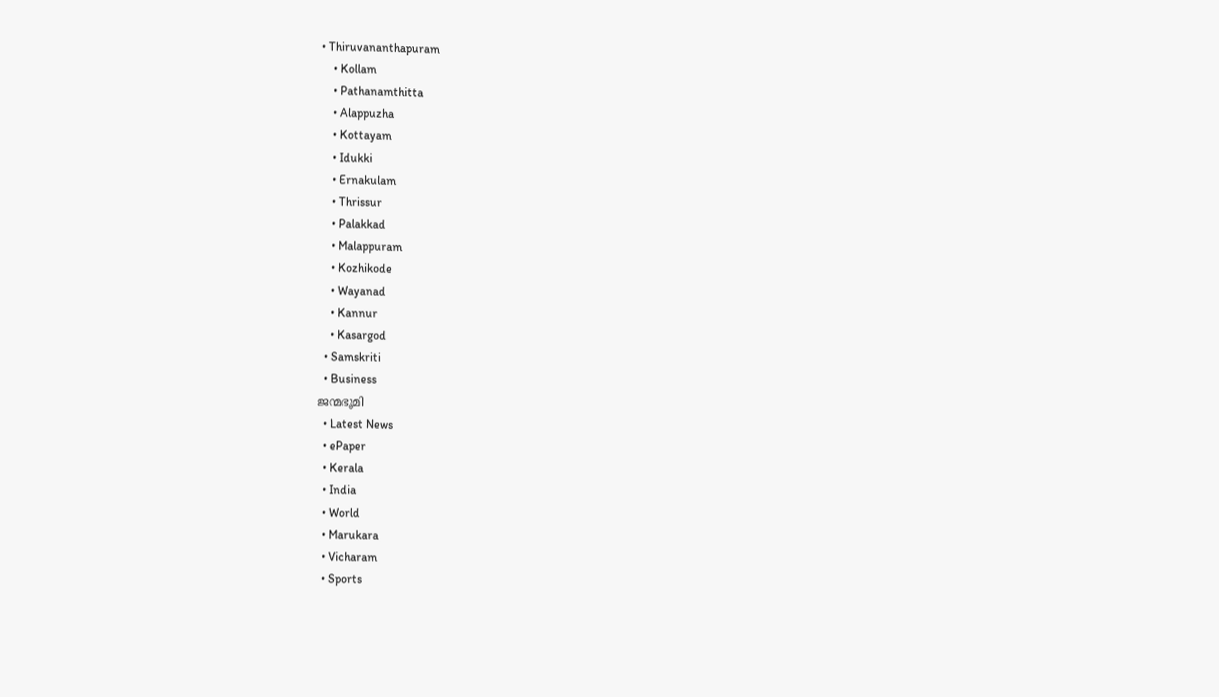• Thiruvananthapuram
    • Kollam
    • Pathanamthitta
    • Alappuzha
    • Kottayam
    • Idukki
    • Ernakulam
    • Thrissur
    • Palakkad
    • Malappuram
    • Kozhikode
    • Wayanad
    • Kannur
    • Kasargod
  • Samskriti
  • Business
ജന്മഭൂമി
  • Latest News
  • ePaper
  • Kerala
  • India
  • World
  • Marukara
  • Vicharam
  • Sports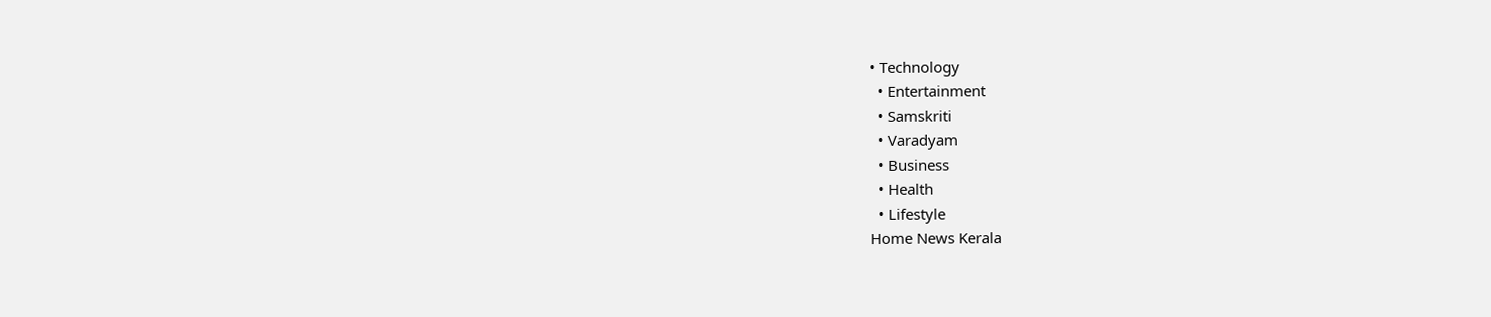• Technology
  • Entertainment
  • Samskriti
  • Varadyam
  • Business
  • Health
  • Lifestyle
Home News Kerala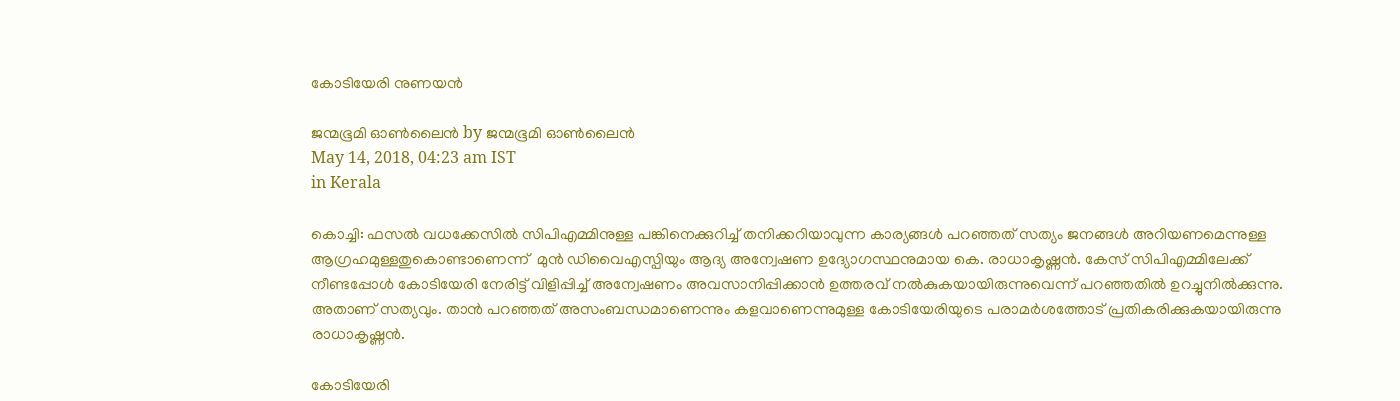കോടിയേരി നുണയന്‍

ജന്മഭൂമി ഓണ്‍ലൈന്‍ by ജന്മഭൂമി ഓണ്‍ലൈന്‍
May 14, 2018, 04:23 am IST
in Kerala

കൊച്ചി: ഫസല്‍ വധക്കേസില്‍ സിപിഎമ്മിനുള്ള പങ്കിനെക്കുറിച്ച് തനിക്കറിയാവുന്ന കാര്യങ്ങള്‍ പറഞ്ഞത് സത്യം ജനങ്ങള്‍ അറിയണമെന്നുള്ള ആഗ്രഹമുള്ളതുകൊണ്ടാണെന്ന്  മുന്‍ ഡിവൈഎസ്പിയും ആദ്യ അന്വേഷണ ഉദ്യോഗസ്ഥനുമായ കെ. രാധാകൃഷ്ണന്‍. കേസ് സിപിഎമ്മിലേക്ക് നീണ്ടപ്പോള്‍ കോടിയേരി നേരിട്ട് വിളിപ്പിച്ച് അന്വേഷണം അവസാനിപ്പിക്കാന്‍ ഉത്തരവ് നല്‍കുകയായിരുന്നുവെന്ന് പറഞ്ഞതില്‍ ഉറച്ചുനില്‍ക്കുന്നു. അതാണ് സത്യവും. താന്‍ പറഞ്ഞത് അസംബന്ധമാണെന്നും കളവാണെന്നുമുള്ള കോടിയേരിയുടെ പരാമര്‍ശത്തോട് പ്രതികരിക്കുകയായിരുന്നു രാധാകൃഷ്ണന്‍.

കോടിയേരി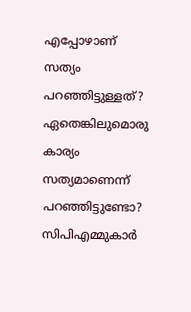എപ്പോഴാണ് സത്യം പറഞ്ഞിട്ടുള്ളത്? ഏതെങ്കിലുമൊരു കാര്യം സത്യമാണെന്ന് പറഞ്ഞിട്ടുണ്ടോ? സിപിഎമ്മുകാര്‍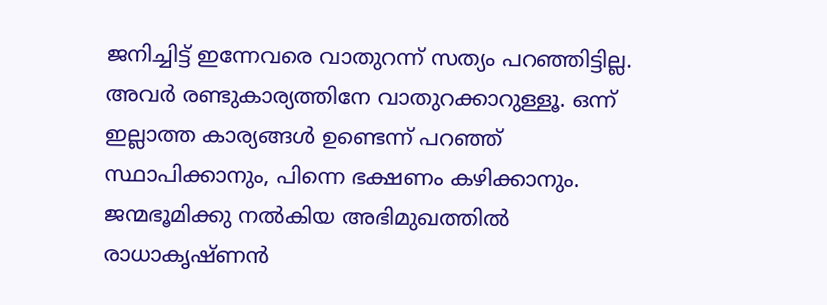ജനിച്ചിട്ട് ഇന്നേവരെ വാതുറന്ന് സത്യം പറഞ്ഞിട്ടില്ല. അവര്‍ രണ്ടുകാര്യത്തിനേ വാതുറക്കാറുള്ളൂ. ഒന്ന് ഇല്ലാത്ത കാര്യങ്ങള്‍ ഉണ്ടെന്ന് പറഞ്ഞ് സ്ഥാപിക്കാനും, പിന്നെ ഭക്ഷണം കഴിക്കാനും. ജന്മഭൂമിക്കു നല്‍കിയ അഭിമുഖത്തില്‍ രാധാകൃഷ്ണന്‍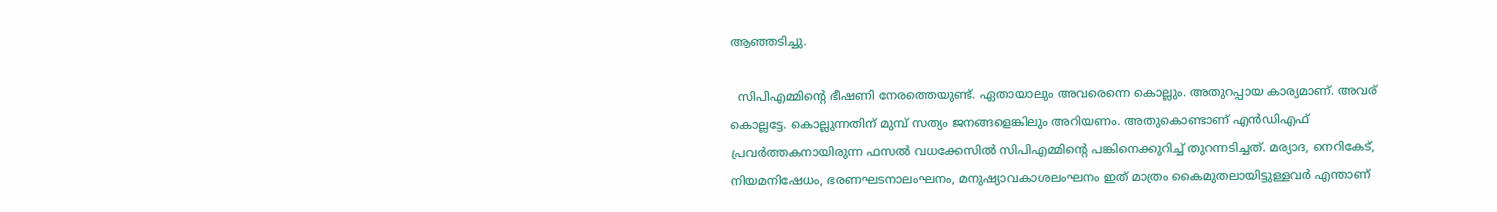ആഞ്ഞടിച്ചു.

  സിപിഎമ്മിന്റെ ഭീഷണി നേരത്തെയുണ്ട്. ഏതായാലും അവരെന്നെ കൊല്ലും. അതുറപ്പായ കാര്യമാണ്. അവര് കൊല്ലട്ടേ. കൊല്ലുന്നതിന് മുമ്പ് സത്യം ജനങ്ങളെങ്കിലും അറിയണം. അതുകൊണ്ടാണ് എന്‍ഡിഎഫ് പ്രവര്‍ത്തകനായിരുന്ന ഫസല്‍ വധക്കേസില്‍ സിപിഎമ്മിന്റെ പങ്കിനെക്കുറിച്ച് തുറന്നടിച്ചത്. മര്യാദ, നെറികേട്, നിയമനിഷേധം, ഭരണഘടനാലംഘനം, മനുഷ്യാവകാശലംഘനം ഇത് മാത്രം കൈമുതലായിട്ടുള്ളവര്‍ എന്താണ്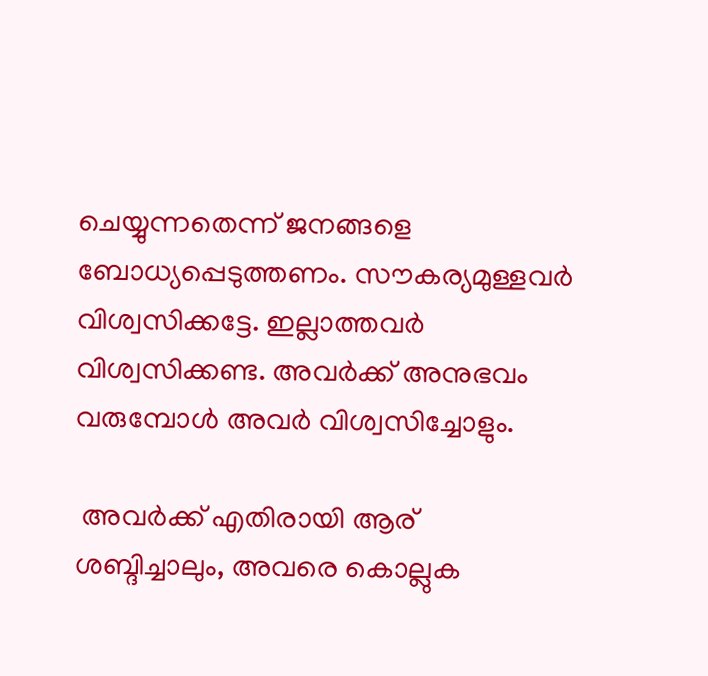ചെയ്യുന്നതെന്ന് ജനങ്ങളെ ബോധ്യപ്പെടുത്തണം. സൗകര്യമുള്ളവര്‍ വിശ്വസിക്കട്ടേ. ഇല്ലാത്തവര്‍ വിശ്വസിക്കണ്ട. അവര്‍ക്ക് അനുഭവം വരുമ്പോള്‍ അവര്‍ വിശ്വസിച്ചോളും.

 അവര്‍ക്ക് എതിരായി ആര് ശബ്ദിച്ചാലും, അവരെ കൊല്ലുക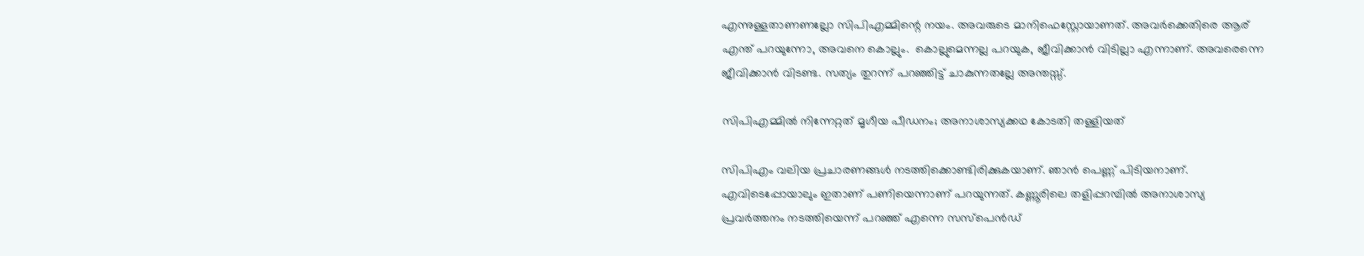എന്നുള്ളതാണണല്ലോ സിപിഎമ്മിന്റെ നയം. അവരുടെ മാനിഫെസ്റ്റോയാണത്. അവര്‍ക്കെതിരെ ആര് എന്ത് പറയുന്നോ, അവനെ കൊല്ലും.  കൊല്ലുമെന്നല്ല പറയുക, ജീവിക്കാന്‍ വിടില്ലാ എന്നാണ്. അവരെന്നെ ജീവിക്കാന്‍ വിടണ്ട. സത്യം തുറന്ന് പറഞ്ഞിട്ട് ചാകുന്നതല്ലേ അന്തസ്സ്.

സിപിഎമ്മില്‍ നിന്നേറ്റത് മൃഗീയ പീഡനം; അനാശാസ്യക്കഥ കോടതി തള്ളിയത്

സിപിഎം വലിയ പ്രചാരണങ്ങള്‍ നടത്തിക്കൊണ്ടിരിക്കുകയാണ്. ഞാന്‍ പെണ്ണ് പിടിയനാണ്. എവിടെപ്പോയാലും ഇതാണ് പണിയെന്നാണ് പറയുന്നത്. കണ്ണൂരിലെ തളിപ്പറമ്പില്‍ അനാശാസ്യ പ്രവര്‍ത്തനം നടത്തിയെന്ന് പറഞ്ഞ് എന്നെ സസ്‌പെന്‍ഡ്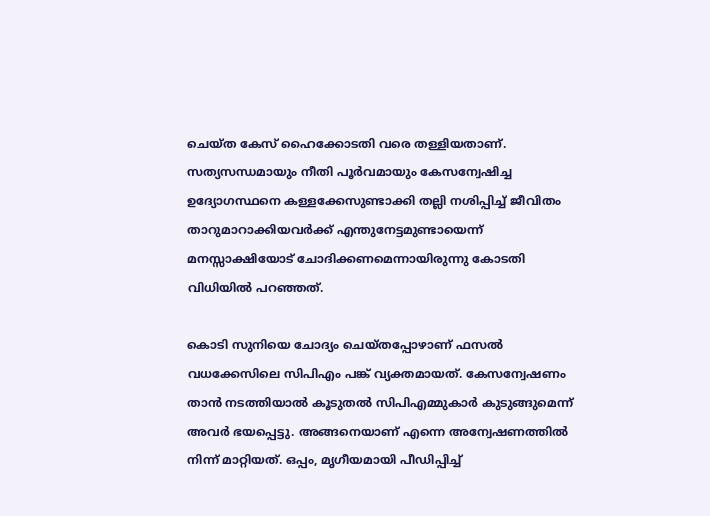ചെയ്ത കേസ് ഹൈക്കോടതി വരെ തള്ളിയതാണ്. സത്യസന്ധമായും നീതി പൂര്‍വമായും കേസന്വേഷിച്ച ഉദ്യോഗസ്ഥനെ കള്ളക്കേസുണ്ടാക്കി തല്ലി നശിപ്പിച്ച് ജീവിതം താറുമാറാക്കിയവര്‍ക്ക് എന്തുനേട്ടമുണ്ടായെന്ന് മനസ്സാക്ഷിയോട് ചോദിക്കണമെന്നായിരുന്നു കോടതി വിധിയില്‍ പറഞ്ഞത്.

കൊടി സുനിയെ ചോദ്യം ചെയ്തപ്പോഴാണ് ഫസല്‍ വധക്കേസിലെ സിപിഎം പങ്ക് വ്യക്തമായത്. കേസന്വേഷണം താന്‍ നടത്തിയാല്‍ കൂടുതല്‍ സിപിഎമ്മുകാര്‍ കുടുങ്ങുമെന്ന് അവര്‍ ഭയപ്പെട്ടു. അങ്ങനെയാണ് എന്നെ അന്വേഷണത്തില്‍ നിന്ന് മാറ്റിയത്. ഒപ്പം, മൃഗീയമായി പീഡിപ്പിച്ച്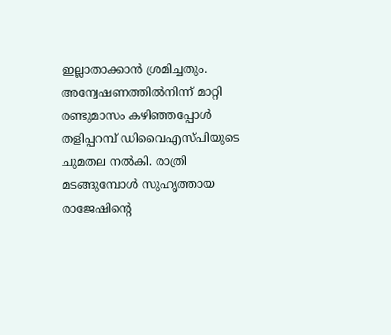ഇല്ലാതാക്കാന്‍ ശ്രമിച്ചതും. അന്വേഷണത്തില്‍നിന്ന് മാറ്റി രണ്ടുമാസം കഴിഞ്ഞപ്പോള്‍  തളിപ്പറമ്പ് ഡിവൈഎസ്പിയുടെ ചുമതല നല്‍കി. രാത്രി മടങ്ങുമ്പോള്‍ സുഹൃത്തായ രാജേഷിന്റെ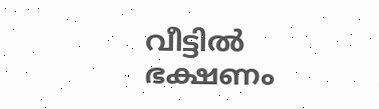വീട്ടില്‍ ഭക്ഷണം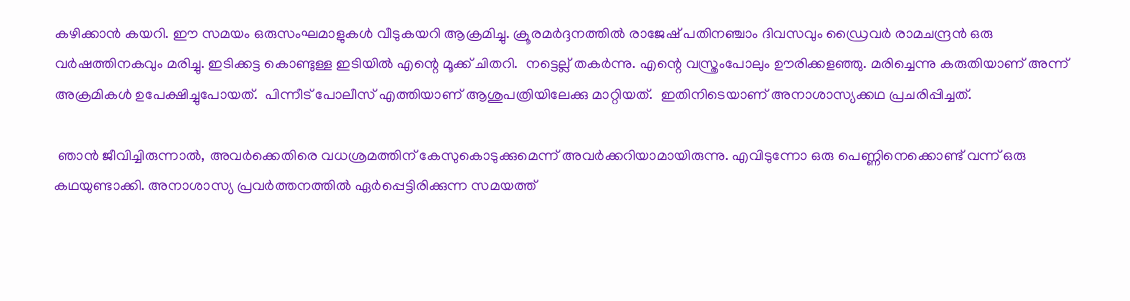കഴിക്കാന്‍ കയറി. ഈ സമയം ഒരുസംഘമാളുകള്‍ വീടുകയറി ആക്രമിച്ചു. ക്രൂരമര്‍ദ്ദനത്തില്‍ രാജേഷ് പതിനഞ്ചാം ദിവസവും ഡ്രൈവര്‍ രാമചന്ദ്രന്‍ ഒരു വര്‍ഷത്തിനകവും മരിച്ചു. ഇടിക്കട്ട കൊണ്ടുള്ള ഇടിയില്‍ എന്റെ മൂക്ക് ചിതറി.  നട്ടെല്ല് തകര്‍ന്നു. എന്റെ വസ്ത്രംപോലും ഊരിക്കളഞ്ഞു. മരിച്ചെന്നു കരുതിയാണ് അന്ന് അക്രമികള്‍ ഉപേക്ഷിച്ചുപോയത്.  പിന്നീട് പോലീസ് എത്തിയാണ് ആശുപത്രിയിലേക്കു മാറ്റിയത്.  ഇതിനിടെയാണ് അനാശാസ്യക്കഥ പ്രചരിപ്പിച്ചത്.

 ഞാന്‍ ജീവിച്ചിരുന്നാല്‍, അവര്‍ക്കെതിരെ വധശ്രമത്തിന് കേസുകൊടുക്കുമെന്ന് അവര്‍ക്കറിയാമായിരുന്നു. എവിടുന്നോ ഒരു പെണ്ണിനെക്കൊണ്ട് വന്ന് ഒരു കഥയുണ്ടാക്കി. അനാശാസ്യ പ്രവര്‍ത്തനത്തില്‍ ഏര്‍പ്പെട്ടിരിക്കുന്ന സമയത്ത്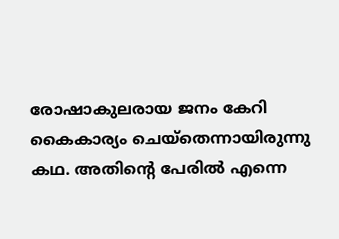രോഷാകുലരായ ജനം കേറി കൈകാര്യം ചെയ്‌തെന്നായിരുന്നു കഥ. അതിന്റെ പേരില്‍ എന്നെ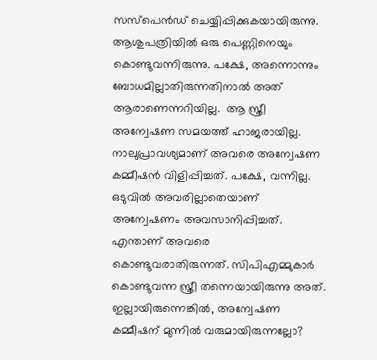സസ്‌പെന്‍ഡ് ചെയ്യിപ്പിക്കുകയായിരുന്നു. ആശുപത്രിയില്‍ ഒരു പെണ്ണിനെയും കൊണ്ടുവന്നിരുന്നു. പക്ഷേ, അന്നൊന്നും ബോധമില്ലാതിരുന്നതിനാല്‍ അത് ആരാണെന്നറിയില്ല.  ആ സ്ത്രീ അന്വേഷണ സമയത്ത് ഹാജരായില്ല. നാലുപ്രാവശ്യമാണ് അവരെ അന്വേഷണ കമ്മീഷന്‍ വിളിപ്പിച്ചത്. പക്ഷേ, വന്നില്ല. ഒടുവില്‍ അവരില്ലാതെയാണ് അന്വേഷണം അവസാനിപ്പിച്ചത്. എന്താണ് അവരെ കൊണ്ടുവരാതിരുന്നത്. സിപിഎമ്മുകാര്‍ കൊണ്ടുവന്ന സ്ത്രീ തന്നെയായിരുന്നു അത്. ഇല്ലായിരുന്നെങ്കില്‍, അന്വേഷണ കമ്മീഷന് മുന്നില്‍ വരുമായിരുന്നല്ലോ?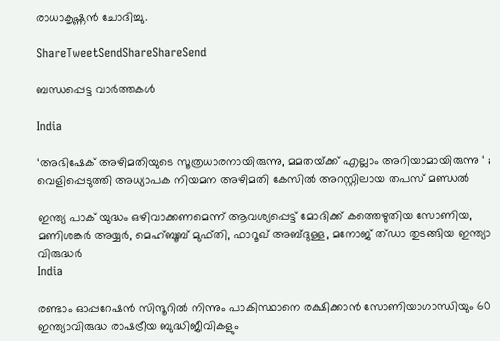രാധാകൃഷ്ണന്‍ ചോദിച്ചു.

ShareTweetSendShareShareSend

ബന്ധപ്പെട്ട വാര്‍ത്തകള്‍

India

‘അഭിഷേക് അഴിമതിയുടെ സൂത്രധാരനായിരുന്നു, മമതയ്‌ക്ക് എല്ലാം അറിയാമായിരുന്നു ‘ ; വെളിപ്പെടുത്തി അധ്യാപക നിയമന അഴിമതി കേസിൽ അറസ്റ്റിലായ തപസ് മണ്ഡൽ

ഇന്ത്യ പാക് യുദ്ധം ഒഴിവാക്കണമെന്ന് ആവശ്യപ്പെട്ട് മോദിക്ക് കത്തെഴുതിയ സോണിയ, മണിശങ്കര്‍ അയ്യര്‍, മെഹ്ബൂബ് മുഫ്തി, ഫാറൂഖ് അബ്ദുള്ള, മനോജ് ത്ഡാ തുടങ്ങിയ ഇന്ത്യാ വിരുദ്ധര്‍
India

രണ്ടാം ഓപ്പറേഷന്‍ സിന്ദൂറില്‍ നിന്നും പാകിസ്ഥാനെ രക്ഷിക്കാന്‍ സോണിയാഗാന്ധിയും 60 ഇന്ത്യാവിരുദ്ധ രാഷട്രീയ ബുദ്ധിജീവികളും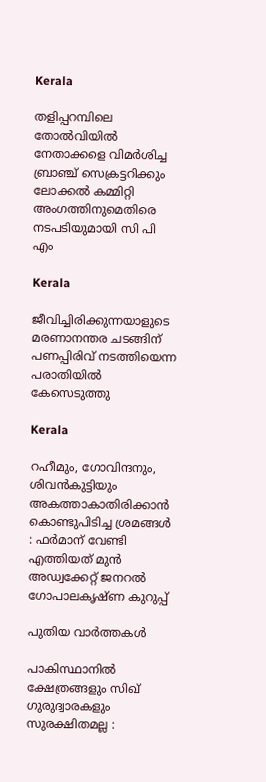Kerala

തളിപ്പറമ്പിലെ തോല്‍വിയില്‍ നേതാക്കളെ വിമര്‍ശിച്ച ബ്രാഞ്ച് സെക്രട്ടറിക്കും ലോക്കല്‍ കമ്മിറ്റി അംഗത്തിനുമെതിരെ നടപടിയുമായി സി പി എം

Kerala

ജീവിച്ചിരിക്കുന്നയാളുടെ മരണാനന്തര ചടങ്ങിന് പണപ്പിരിവ് നടത്തിയെന്ന പരാതിയില്‍ കേസെടുത്തു

Kerala

റഹീമും, ഗോവിന്ദനും, ശിവൻകുട്ടിയും അകത്താകാതിരിക്കാൻ കൊണ്ടുപിടിച്ച ശ്രമങ്ങൾ : ഫർമാന് വേണ്ടി എത്തിയത് മുൻ അഡ്വക്കേറ്റ് ജനറൽ ഗോപാലകൃഷ്ണ കുറുപ്പ്

പുതിയ വാര്‍ത്തകള്‍

പാകിസ്ഥാനിൽ ക്ഷേത്രങ്ങളും സിഖ് ഗുരുദ്വാരകളും സുരക്ഷിതമല്ല :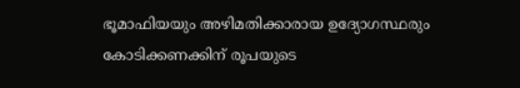ഭൂമാഫിയയും അഴിമതിക്കാരായ ഉദ്യോഗസ്ഥരും കോടിക്കണക്കിന് രൂപയുടെ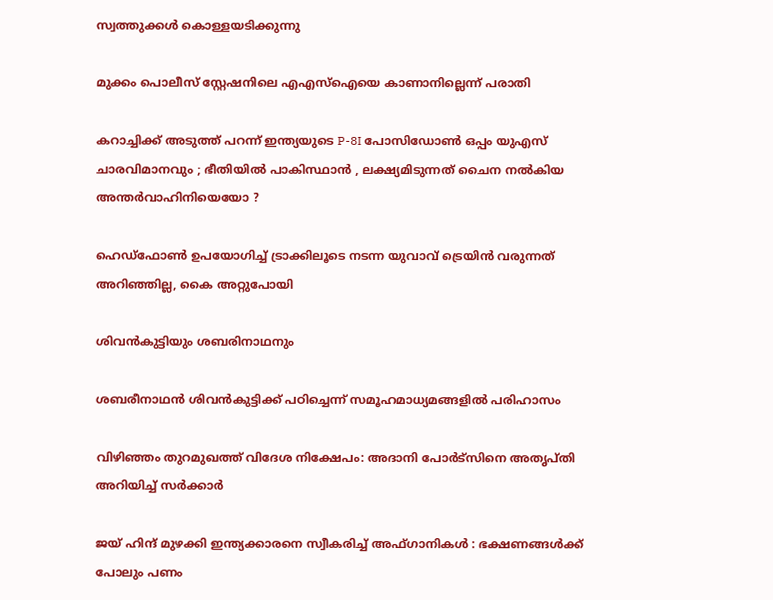സ്വത്തുക്കൾ കൊള്ളയടിക്കുന്നു

മുക്കം പൊലീസ് സ്റ്റേഷനിലെ എഎസ്‌ഐയെ കാണാനില്ലെന്ന് പരാതി

കറാച്ചിക്ക് അടുത്ത് പറന്ന് ഇന്ത്യയുടെ P-8I പോസിഡോൺ ഒപ്പം യുഎസ് ചാരവിമാനവും ; ഭീതിയിൽ പാകിസ്ഥാൻ , ലക്ഷ്യമിടുന്നത് ചൈന നൽകിയ അന്തർവാഹിനിയെയോ ?

ഹെഡ്ഫോണ്‍ ഉപയോഗിച്ച് ട്രാക്കിലൂടെ നടന്ന യുവാവ് ട്രെയിന്‍ വരുന്നത് അറിഞ്ഞില്ല, കൈ അറ്റുപോയി

ശിവന്‍കുട്ടിയും ശബരിനാഥനും

ശബരീനാഥന്‍ ശിവന്‍കുട്ടിക്ക് പഠിച്ചെന്ന് സമൂഹമാധ്യമങ്ങളി‍ല്‍ പരിഹാസം

വിഴിഞ്ഞം തുറമുഖത്ത് വിദേശ നിക്ഷേപം: അദാനി പോര്‍ട്‌സിനെ അതൃപ്തി അറിയിച്ച് സര്‍ക്കാര്‍

ജയ് ഹിന്ദ് മുഴക്കി ഇന്ത്യക്കാരനെ സ്വീകരിച്ച് അഫ്ഗാനികൾ : ഭക്ഷണങ്ങൾക്ക് പോലും പണം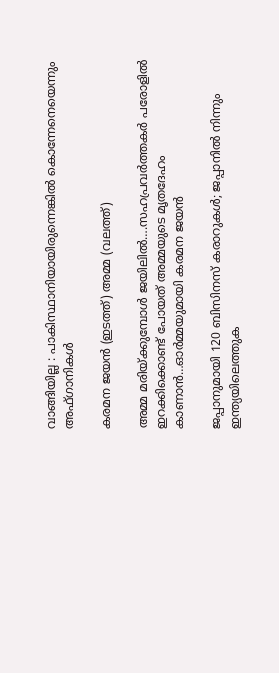വാങ്ങിയില്ല : പാകിസ്ഥാനിയായിരുന്നെങ്കിൽ കൊന്നേനെയെന്നും അഫ്ഗാനികൾ

കരമന ജയന്‍ (ഇടത്ത്) അമ്മ (വലത്ത്)

അമ്മ മരിയ്‌ക്കുമ്പോള്‍ ജയിലില്‍….സഹപ്രവര്‍ത്തകര്‍ പരോളില്‍ ഇറക്കിക്കൊണ്ട് പോയത് അമ്മയുടെ മൃതദേഹം കാണാന്‍…ഓര്‍മ്മയുമായി കരമന ജയന്‍

ജപ്പാനുമായി 120 ബിസിനസ് കരാറുകള്‍; ജപ്പാനില്‍ നിന്നും ഇന്ത്യയിലെത്തുക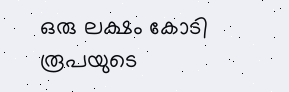ഒരു ലക്ഷം കോടി രൂപയുടെ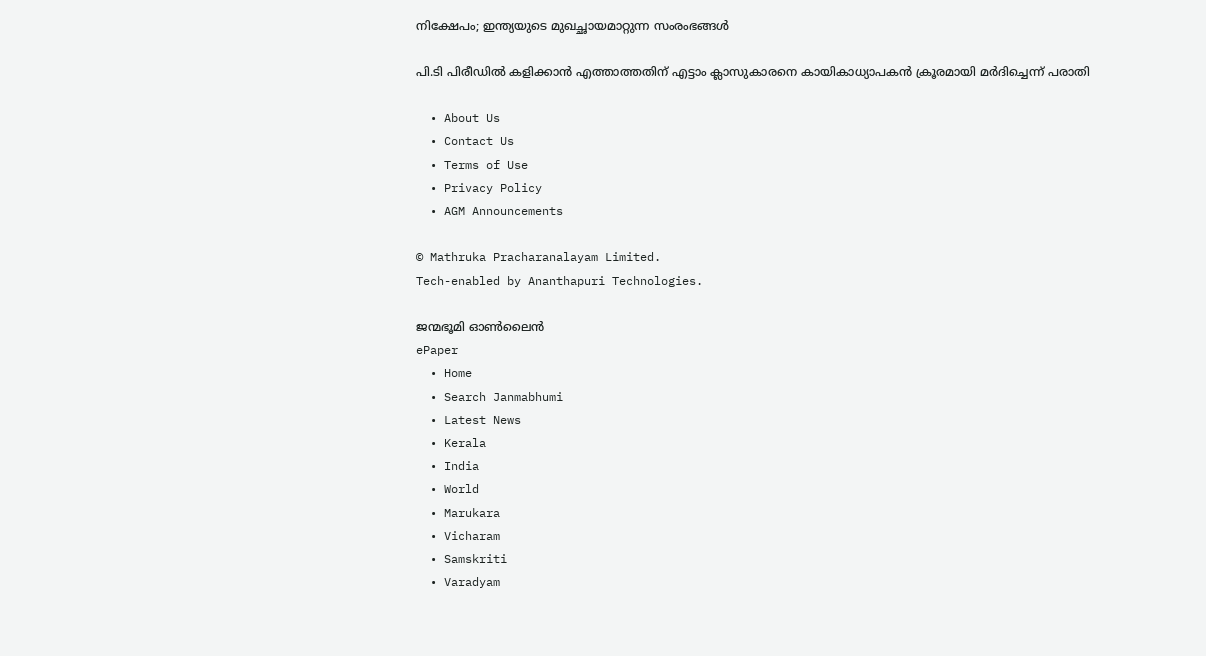നിക്ഷേപം; ഇന്ത്യയുടെ മുഖച്ഛായമാറ്റുന്ന സംരംഭങ്ങള്‍

പി.ടി പിരീഡില്‍ കളിക്കാന്‍ എത്താത്തതിന് എട്ടാം ക്ലാസുകാരനെ കായികാധ്യാപകന്‍ ക്രൂരമായി മര്‍ദിച്ചെന്ന് പരാതി

  • About Us
  • Contact Us
  • Terms of Use
  • Privacy Policy
  • AGM Announcements

© Mathruka Pracharanalayam Limited.
Tech-enabled by Ananthapuri Technologies.

ജന്മഭൂമി ഓണ്‍ലൈന്‍
ePaper
  • Home
  • Search Janmabhumi
  • Latest News
  • Kerala
  • India
  • World
  • Marukara
  • Vicharam
  • Samskriti
  • Varadyam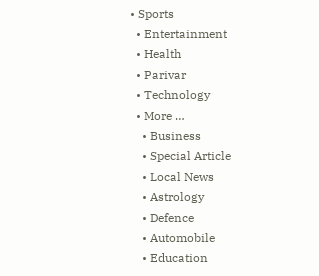• Sports
  • Entertainment
  • Health
  • Parivar
  • Technology
  • More …
    • Business
    • Special Article
    • Local News
    • Astrology
    • Defence
    • Automobile
    • Education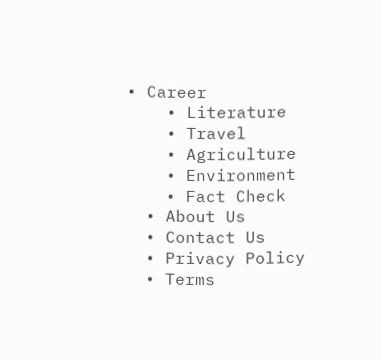• Career
    • Literature
    • Travel
    • Agriculture
    • Environment
    • Fact Check
  • About Us
  • Contact Us
  • Privacy Policy
  • Terms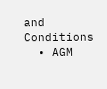and Conditions
  • AGM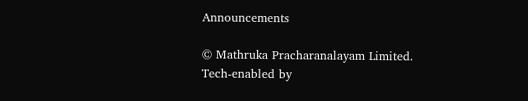Announcements

© Mathruka Pracharanalayam Limited.
Tech-enabled by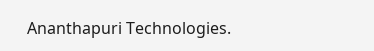Ananthapuri Technologies.